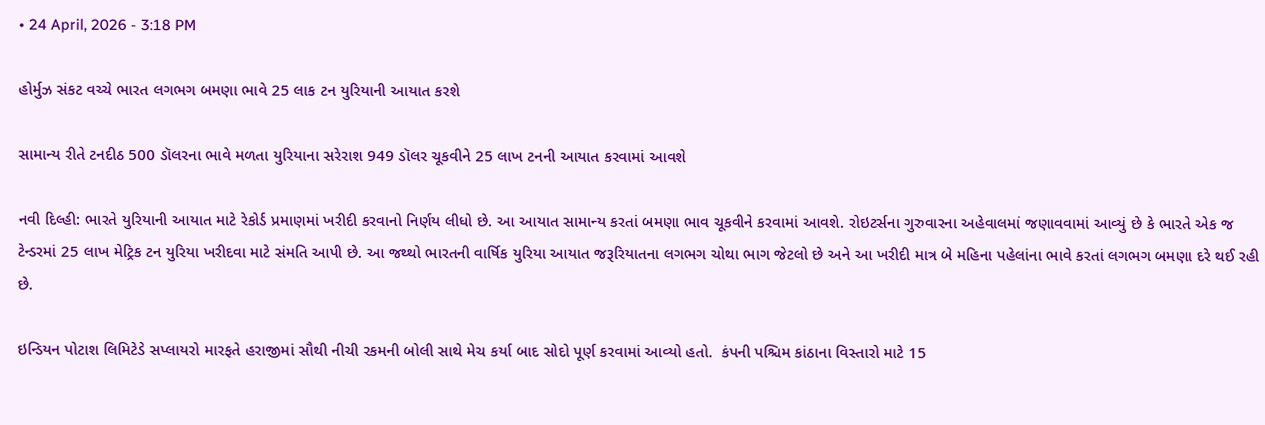• 24 April, 2026 - 3:18 PM

હોર્મુઝ સંકટ વચ્ચે ભારત લગભગ બમણા ભાવે 25 લાક ટન યુરિયાની આયાત કરશે

સામાન્ય રીતે ટનદીઠ 500 ડૉલરના ભાવે મળતા યુરિયાના સરેરાશ 949 ડૉલર ચૂકવીને 25 લાખ ટનની આયાત કરવામાં આવશે

નવી દિલ્હી: ભારતે યુરિયાની આયાત માટે રેકોર્ડ પ્રમાણમાં ખરીદી કરવાનો નિર્ણય લીધો છે. આ આયાત સામાન્ય કરતાં બમણા ભાવ ચૂકવીને કરવામાં આવશે. રોઇટર્સના ગુરુવારના અહેવાલમાં જણાવવામાં આવ્યું છે કે ભારતે એક જ ટેન્ડરમાં 25 લાખ મેટ્રિક ટન યુરિયા ખરીદવા માટે સંમતિ આપી છે. આ જથ્થો ભારતની વાર્ષિક યુરિયા આયાત જરૂરિયાતના લગભગ ચોથા ભાગ જેટલો છે અને આ ખરીદી માત્ર બે મહિના પહેલાંના ભાવે કરતાં લગભગ બમણા દરે થઈ રહી છે.

ઇન્ડિયન પોટાશ લિમિટેડે સપ્લાયરો મારફતે હરાજીમાં સૌથી નીચી રકમની બોલી સાથે મેચ કર્યા બાદ સોદો પૂર્ણ કરવામાં આવ્યો હતો.  કંપની પશ્ચિમ કાંઠાના વિસ્તારો માટે 15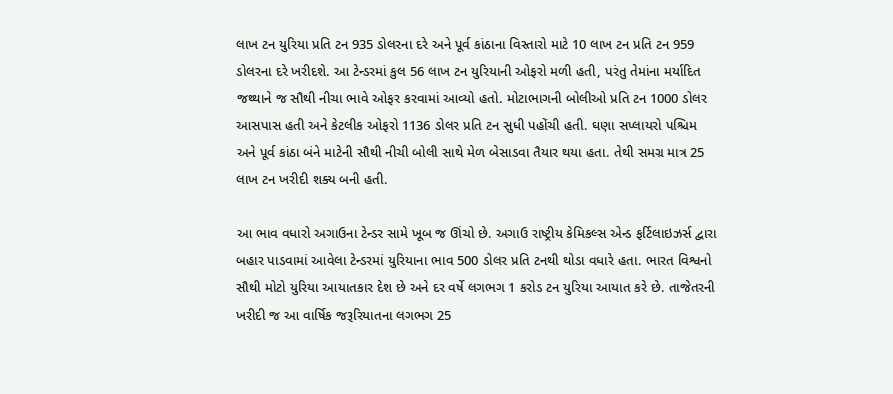લાખ ટન યુરિયા પ્રતિ ટન 935 ડોલરના દરે અને પૂર્વ કાંઠાના વિસ્તારો માટે 10 લાખ ટન પ્રતિ ટન 959 ડોલરના દરે ખરીદશે. આ ટેન્ડરમાં કુલ 56 લાખ ટન યુરિયાની ઓફરો મળી હતી, પરંતુ તેમાંના મર્યાદિત જથ્થાને જ સૌથી નીચા ભાવે ઓફર કરવામાં આવ્યો હતો. મોટાભાગની બોલીઓ પ્રતિ ટન 1000 ડોલર આસપાસ હતી અને કેટલીક ઓફરો 1136 ડોલર પ્રતિ ટન સુધી પહોંચી હતી. ઘણા સપ્લાયરો પશ્ચિમ અને પૂર્વ કાંઠા બંને માટેની સૌથી નીચી બોલી સાથે મેળ બેસાડવા તૈયાર થયા હતા. તેથી સમગ્ર માત્ર 25 લાખ ટન ખરીદી શક્ય બની હતી.

આ ભાવ વધારો અગાઉના ટેન્ડર સામે ખૂબ જ ઊંચો છે. અગાઉ રાષ્ટ્રીય કેમિકલ્સ એન્ડ ફર્ટિલાઇઝર્સ દ્વારા બહાર પાડવામાં આવેલા ટેન્ડરમાં યુરિયાના ભાવ 500 ડોલર પ્રતિ ટનથી થોડા વધારે હતા. ભારત વિશ્વનો સૌથી મોટો યુરિયા આયાતકાર દેશ છે અને દર વર્ષે લગભગ 1 કરોડ ટન યુરિયા આયાત કરે છે. તાજેતરની ખરીદી જ આ વાર્ષિક જરૂરિયાતના લગભગ 25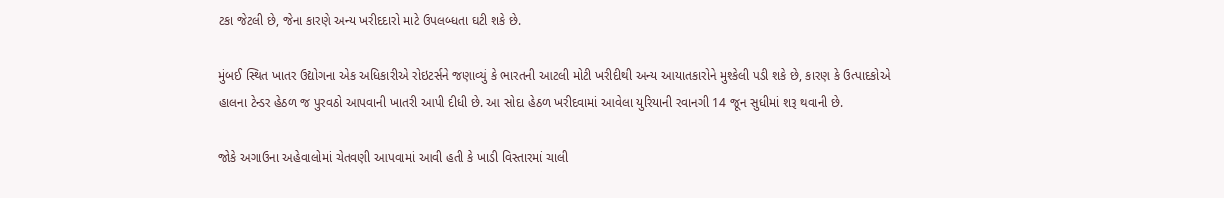ટકા જેટલી છે, જેના કારણે અન્ય ખરીદદારો માટે ઉપલબ્ધતા ઘટી શકે છે.

મુંબઈ સ્થિત ખાતર ઉદ્યોગના એક અધિકારીએ રોઇટર્સને જણાવ્યું કે ભારતની આટલી મોટી ખરીદીથી અન્ય આયાતકારોને મુશ્કેલી પડી શકે છે, કારણ કે ઉત્પાદકોએ હાલના ટેન્ડર હેઠળ જ પુરવઠો આપવાની ખાતરી આપી દીધી છે. આ સોદા હેઠળ ખરીદવામાં આવેલા યુરિયાની રવાનગી 14 જૂન સુધીમાં શરૂ થવાની છે.

જોકે અગાઉના અહેવાલોમાં ચેતવણી આપવામાં આવી હતી કે ખાડી વિસ્તારમાં ચાલી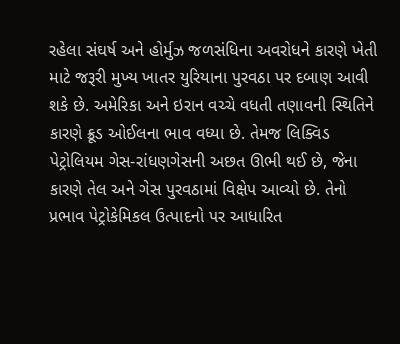રહેલા સંઘર્ષ અને હોર્મુઝ જળસંધિના અવરોધને કારણે ખેતી માટે જરૂરી મુખ્ય ખાતર યુરિયાના પુરવઠા પર દબાણ આવી શકે છે. અમેરિકા અને ઇરાન વચ્ચે વધતી તણાવની સ્થિતિને કારણે ક્રૂડ ઓઈલના ભાવ વધ્યા છે. તેમજ લિક્વિડ પેટ્રોલિયમ ગેસ-રાંધણગેસની અછત ઊભી થઈ છે, જેના કારણે તેલ અને ગેસ પુરવઠામાં વિક્ષેપ આવ્યો છે. તેનો પ્રભાવ પેટ્રોકેમિકલ ઉત્પાદનો પર આધારિત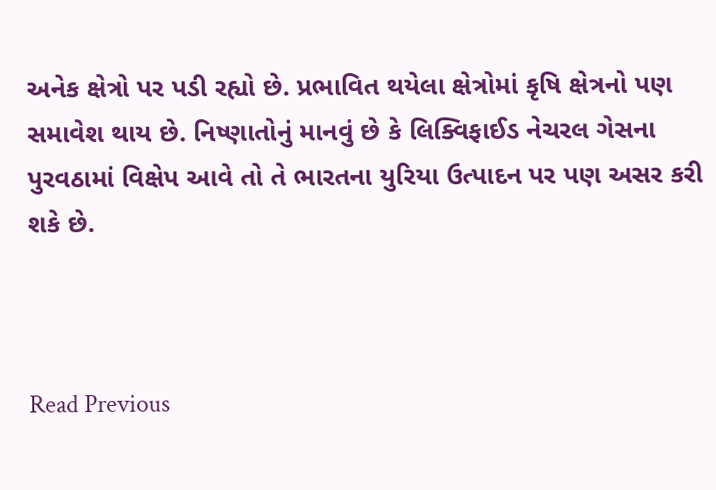અનેક ક્ષેત્રો પર પડી રહ્યો છે. પ્રભાવિત થયેલા ક્ષેત્રોમાં કૃષિ ક્ષેત્રનો પણ સમાવેશ થાય છે. નિષ્ણાતોનું માનવું છે કે લિક્વિફાઈડ નેચરલ ગેસના પુરવઠામાં વિક્ષેપ આવે તો તે ભારતના યુરિયા ઉત્પાદન પર પણ અસર કરી શકે છે.



Read Previous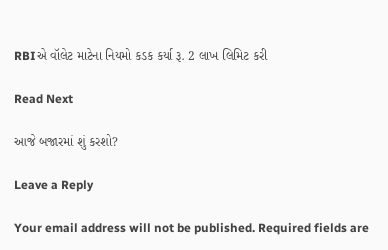RBIએ વૉલેટ માટેના નિયમો કડક કર્યા રૂ. 2 લાખ લિમિટ કરી

Read Next

આજે બજારમાં શું કરશો?

Leave a Reply

Your email address will not be published. Required fields are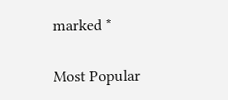marked *

Most Popular